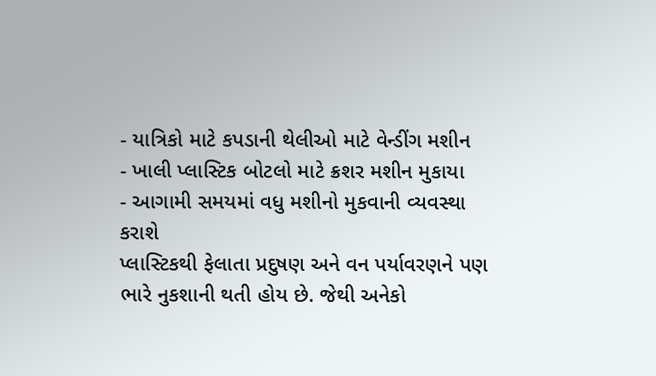- યાત્રિકો માટે કપડાની થેલીઓ માટે વેન્ડીંગ મશીન
- ખાલી પ્લાસ્ટિક બોટલો માટે ક્રશર મશીન મુકાયા
- આગામી સમયમાં વધુ મશીનો મુકવાની વ્યવસ્થા કરાશે
પ્લાસ્ટિકથી ફેલાતા પ્રદુષણ અને વન પર્યાવરણને પણ ભારે નુકશાની થતી હોય છે. જેથી અનેકો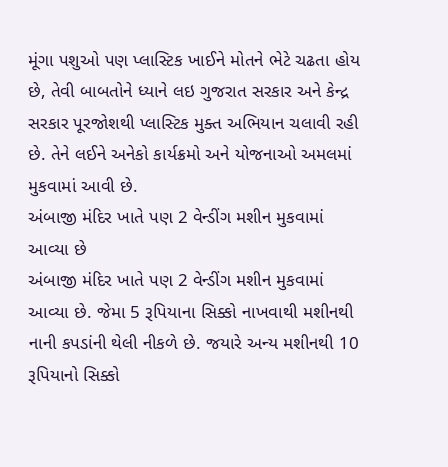મૂંગા પશુઓ પણ પ્લાસ્ટિક ખાઈને મોતને ભેટે ચઢતા હોય છે, તેવી બાબતોને ધ્યાને લઇ ગુજરાત સરકાર અને કેન્દ્ર સરકાર પૂરજોશથી પ્લાસ્ટિક મુક્ત અભિયાન ચલાવી રહી છે. તેને લઈને અનેકો કાર્યક્રમો અને યોજનાઓ અમલમાં મુકવામાં આવી છે.
અંબાજી મંદિર ખાતે પણ 2 વેન્ડીંગ મશીન મુકવામાં આવ્યા છે
અંબાજી મંદિર ખાતે પણ 2 વેન્ડીંગ મશીન મુકવામાં આવ્યા છે. જેમા 5 રૂપિયાના સિક્કો નાખવાથી મશીનથી નાની કપડાંની થેલી નીકળે છે. જયારે અન્ય મશીનથી 10 રૂપિયાનો સિક્કો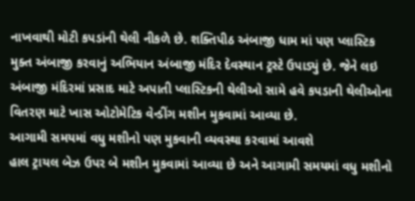નાખવાથી મોટી કપડાંની થેલી નીકળે છે. શક્તિપીઠ અંબાજી ધામ માં પણ પ્લાસ્ટિક મુક્ત અંબાજી કરવાનું અભિયાન અંબાજી મંદિર દેવસ્થાન ટ્રસ્ટે ઉપાડ્યું છે. જેને લઇ અંબાજી મંદિરમાં પ્રસાદ માટે અપાતી પ્લાસ્ટિકની થેલીઓ સામે હવે કપડાની થેલીઓના વિતરણ માટે ખાસ ઓટોમેટિક વેન્ડીંગ મશીન મુકવામાં આવ્યા છે.
આગામી સમયમાં વધુ મશીનો પણ મુકવાની વ્યવસ્થા કરવામાં આવશે
હાલ ટ્રાયલ બેઝ ઉપર બે મશીન મુકવામાં આવ્યા છે અને આગામી સમયમાં વધુ મશીનો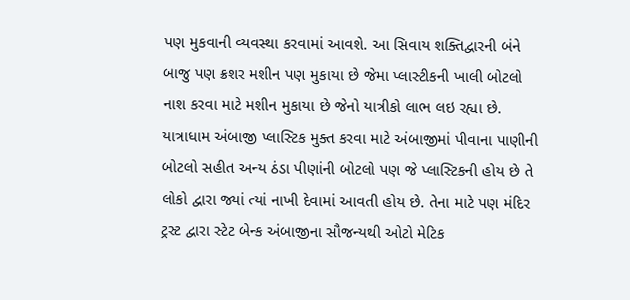પણ મુકવાની વ્યવસ્થા કરવામાં આવશે. આ સિવાય શક્તિદ્વારની બંને બાજુ પણ ક્રશર મશીન પણ મુકાયા છે જેમા પ્લાસ્ટીકની ખાલી બોટલો નાશ કરવા માટે મશીન મુકાયા છે જેનો યાત્રીકો લાભ લઇ રહ્યા છે. યાત્રાધામ અંબાજી પ્લાસ્ટિક મુક્ત કરવા માટે અંબાજીમાં પીવાના પાણીની બોટલો સહીત અન્ય ઠંડા પીણાંની બોટલો પણ જે પ્લાસ્ટિકની હોય છે તે લોકો દ્વારા જ્યાં ત્યાં નાખી દેવામાં આવતી હોય છે. તેના માટે પણ મંદિર ટ્રસ્ટ દ્વારા સ્ટેટ બેન્ક અંબાજીના સૌજન્યથી ઓટો મેટિક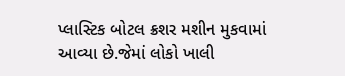પ્લાસ્ટિક બોટલ ક્રશર મશીન મુકવામાં આવ્યા છે.જેમાં લોકો ખાલી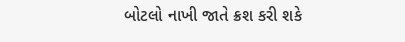બોટલો નાખી જાતે ક્રશ કરી શકે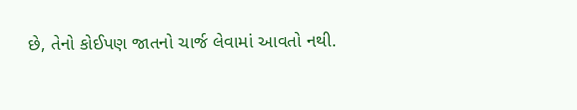છે, તેનો કોઈપણ જાતનો ચાર્જ લેવામાં આવતો નથી.